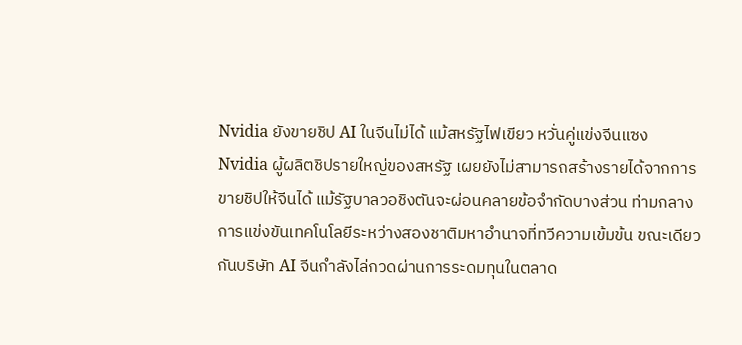Nvidia ยังขายชิป AI ในจีนไม่ได้ แม้สหรัฐไฟเขียว หวั่นคู่แข่งจีนแซง
Nvidia ผู้ผลิตชิปรายใหญ่ของสหรัฐ เผยยังไม่สามารถสร้างรายได้จากการขายชิปให้จีนได้ แม้รัฐบาลวอชิงตันจะผ่อนคลายข้อจำกัดบางส่วน ท่ามกลางการแข่งขันเทคโนโลยีระหว่างสองชาติมหาอำนาจที่ทวีความเข้มข้น ขณะเดียวกันบริษัท AI จีนกำลังไล่กวดผ่านการระดมทุนในตลาด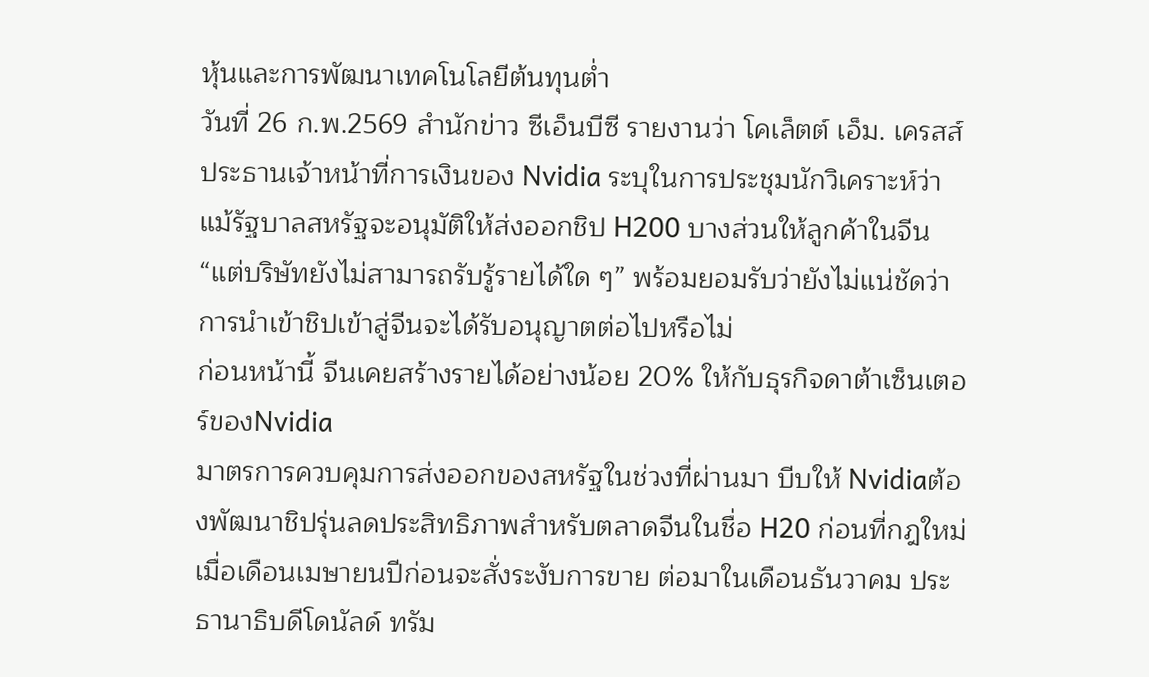หุ้นและการพัฒนาเทคโนโลยีต้นทุนต่ำ
วันที่ 26 ก.พ.2569 สำนักข่าว ซีเอ็นบีซี รายงานว่า โคเล็ตต์ เอ็ม. เครสส์ ประธานเจ้าหน้าที่การเงินของ Nvidia ระบุในการประชุมนักวิเคราะห์ว่า แม้รัฐบาลสหรัฐจะอนุมัติให้ส่งออกชิป H200 บางส่วนให้ลูกค้าในจีน “แต่บริษัทยังไม่สามารถรับรู้รายได้ใด ๆ” พร้อมยอมรับว่ายังไม่แน่ชัดว่าการนำเข้าชิปเข้าสู่จีนจะได้รับอนุญาตต่อไปหรือไม่
ก่อนหน้านี้ จีนเคยสร้างรายได้อย่างน้อย 20% ให้กับธุรกิจดาต้าเซ็นเตอร์ของNvidia
มาตรการควบคุมการส่งออกของสหรัฐในช่วงที่ผ่านมา บีบให้ Nvidiaต้องพัฒนาชิปรุ่นลดประสิทธิภาพสำหรับตลาดจีนในชื่อ H20 ก่อนที่กฎใหม่เมื่อเดือนเมษายนปีก่อนจะสั่งระงับการขาย ต่อมาในเดือนธันวาคม ประธานาธิบดีโดนัลด์ ทรัม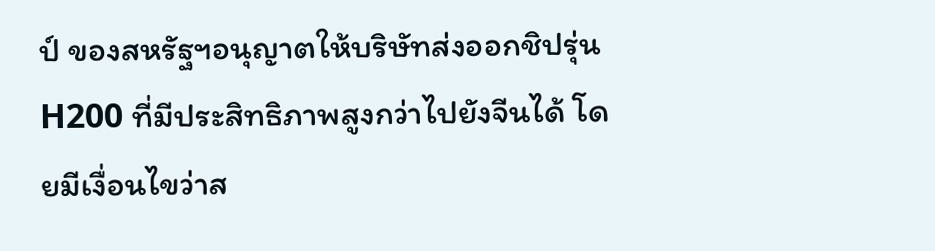ป์ ของสหรัฐฯอนุญาตให้บริษัทส่งออกชิปรุ่น H200 ที่มีประสิทธิภาพสูงกว่าไปยังจีนได้ โดยมีเงื่อนไขว่าส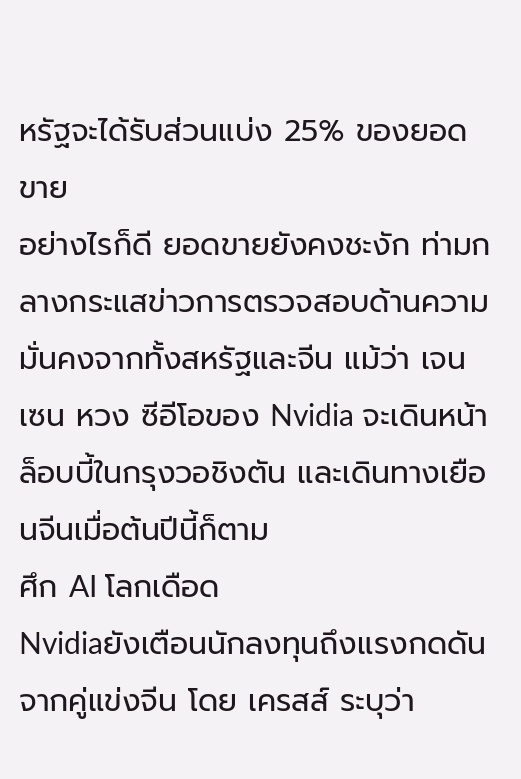หรัฐจะได้รับส่วนแบ่ง 25% ของยอดขาย
อย่างไรก็ดี ยอดขายยังคงชะงัก ท่ามกลางกระแสข่าวการตรวจสอบด้านความมั่นคงจากทั้งสหรัฐและจีน แม้ว่า เจนเซน หวง ซีอีโอของ Nvidia จะเดินหน้าล็อบบี้ในกรุงวอชิงตัน และเดินทางเยือนจีนเมื่อต้นปีนี้ก็ตาม
ศึก AI โลกเดือด
Nvidiaยังเตือนนักลงทุนถึงแรงกดดันจากคู่แข่งจีน โดย เครสส์ ระบุว่า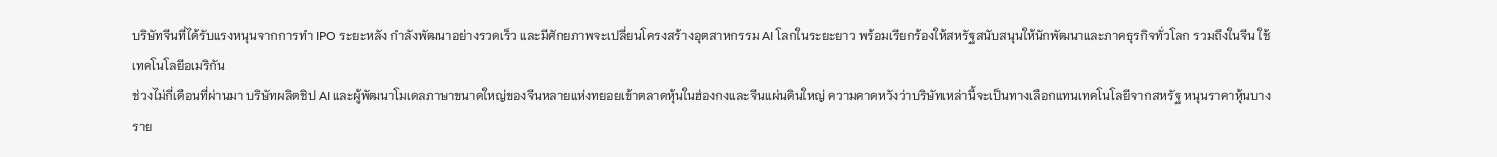บริษัทจีนที่ได้รับแรงหนุนจากการทำ IPO ระยะหลัง กำลังพัฒนาอย่างรวดเร็ว และมีศักยภาพจะเปลี่ยนโครงสร้างอุตสาหกรรม AI โลกในระยะยาว พร้อมเรียกร้องให้สหรัฐสนับสนุนให้นักพัฒนาและภาคธุรกิจทั่วโลก รวมถึงในจีน ใช้เทคโนโลยีอเมริกัน
ช่วงไม่กี่เดือนที่ผ่านมา บริษัทผลิตชิป AI และผู้พัฒนาโมเดลภาษาขนาดใหญ่ของจีนหลายแห่งทยอยเข้าตลาดหุ้นในฮ่องกงและจีนแผ่นดินใหญ่ ความคาดหวังว่าบริษัทเหล่านี้จะเป็นทางเลือกแทนเทคโนโลยีจากสหรัฐ หนุนราคาหุ้นบางราย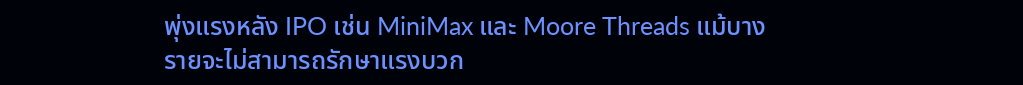พุ่งแรงหลัง IPO เช่น MiniMax และ Moore Threads แม้บางรายจะไม่สามารถรักษาแรงบวก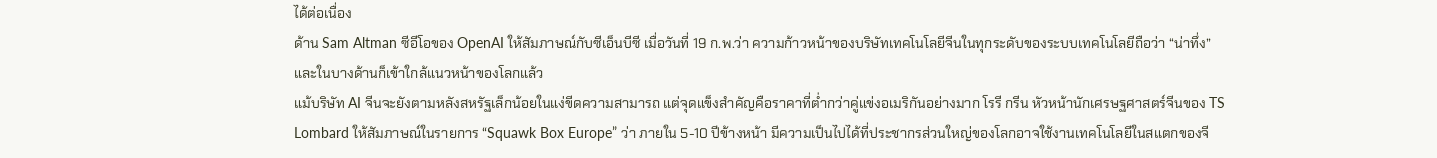ได้ต่อเนื่อง
ด้าน Sam Altman ซีอีโอของ OpenAI ให้สัมภาษณ์กับซีเอ็นบีซี เมื่อวันที่ 19 ก.พ.ว่า ความก้าวหน้าของบริษัทเทคโนโลยีจีนในทุกระดับของระบบเทคโนโลยีถือว่า “น่าทึ่ง” และในบางด้านก็เข้าใกล้แนวหน้าของโลกแล้ว
แม้บริษัท AI จีนจะยังตามหลังสหรัฐเล็กน้อยในแง่ขีดความสามารถ แต่จุดแข็งสำคัญคือราคาที่ต่ำกว่าคู่แข่งอเมริกันอย่างมาก โรรี กรีน หัวหน้านักเศรษฐศาสตร์จีนของ TS Lombard ให้สัมภาษณ์ในรายการ “Squawk Box Europe” ว่า ภายใน 5-10 ปีข้างหน้า มีความเป็นไปได้ที่ประชากรส่วนใหญ่ของโลกอาจใช้งานเทคโนโลยีในสแตกของจี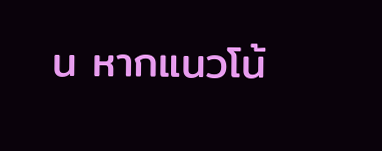น หากแนวโน้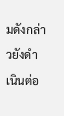มดังกล่าวยังดำเนินต่อ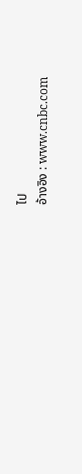ไป
อ้างอิง : www.cnbc.com